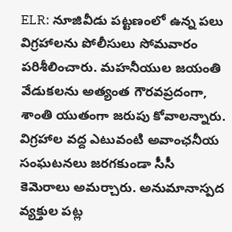ELR: నూజివీడు పట్టణంలో ఉన్న పలు విగ్రహాలను పోలీసులు సోమవారం పరిశీలించారు. మహనీయుల జయంతి వేడుకలను అత్యంత గౌరవప్రదంగా, శాంతి యుతంగా జరుపు కోవాలన్నారు. విగ్రహాల వద్ద ఎటువంటి అవాంఛనీయ సంఘటనలు జరగకుండా సీసీ కెమెరాలు అమర్చారు. అనుమానాస్పద వ్యక్తుల పట్ల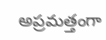అప్రమత్తంగా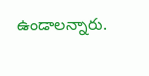ఉండాలన్నారు.